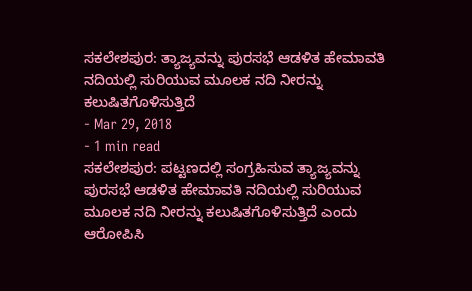ಸಕಲೇಶಪುರ: ತ್ಯಾಜ್ಯವನ್ನು ಪುರಸಭೆ ಆಡಳಿತ ಹೇಮಾವತಿ ನದಿಯಲ್ಲಿ ಸುರಿಯುವ ಮೂಲಕ ನದಿ ನೀರನ್ನು ಕಲುಷಿತಗೊಳಿಸುತ್ತಿದೆ
- Mar 29, 2018
- 1 min read
ಸಕಲೇಶಪುರ: ಪಟ್ಟಣದಲ್ಲಿ ಸಂಗ್ರಹಿಸುವ ತ್ಯಾಜ್ಯವನ್ನು ಪುರಸಭೆ ಆಡಳಿತ ಹೇಮಾವತಿ ನದಿಯಲ್ಲಿ ಸುರಿಯುವ ಮೂಲಕ ನದಿ ನೀರನ್ನು ಕಲುಷಿತಗೊಳಿಸುತ್ತಿದೆ ಎಂದು ಆರೋಪಿಸಿ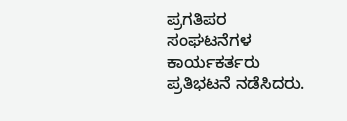ಪ್ರಗತಿಪರ ಸಂಘಟನೆಗಳ ಕಾರ್ಯಕರ್ತರು ಪ್ರತಿಭಟನೆ ನಡೆಸಿದರು.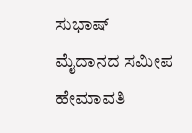ಸುಭಾಷ್ ಮೈದಾನದ ಸಮೀಪ ಹೇಮಾವತಿ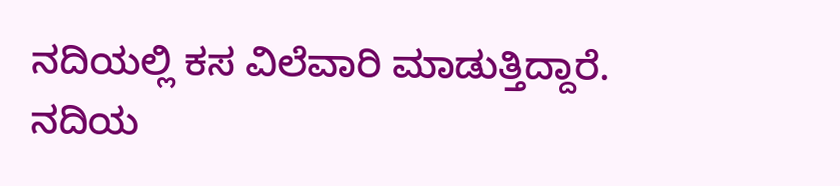ನದಿಯಲ್ಲಿ ಕಸ ವಿಲೆವಾರಿ ಮಾಡುತ್ತಿದ್ದಾರೆ. ನದಿಯ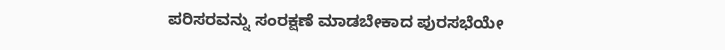ಪರಿಸರವನ್ನು ಸಂರಕ್ಷಣೆ ಮಾಡಬೇಕಾದ ಪುರಸಭೆಯೇ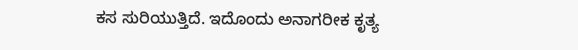ಕಸ ಸುರಿಯುತ್ತಿದೆ. ಇದೊಂದು ಅನಾಗರೀಕ ಕೃತ್ಯ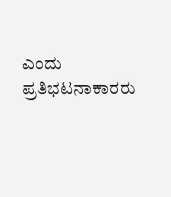ಎಂದು ಪ್ರತಿಭಟನಾಕಾರರು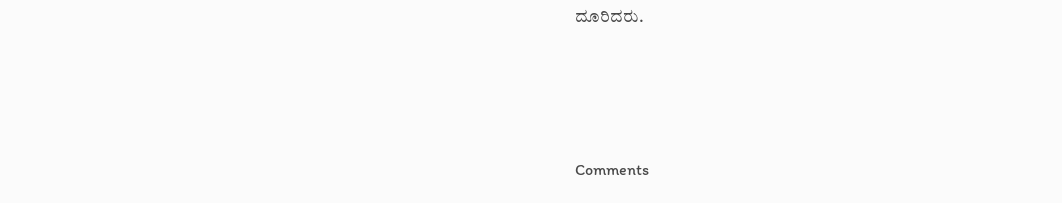ದೂರಿದರು.





Comments